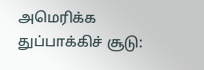அமெரிக்க துப்பாக்கிச் சூடு: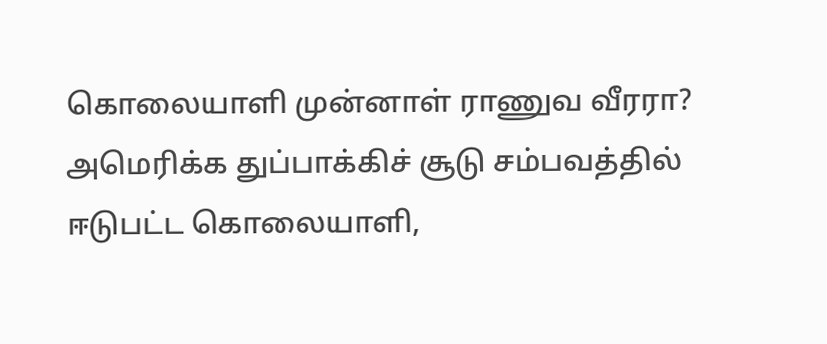கொலையாளி முன்னாள் ராணுவ வீரரா?
அமெரிக்க துப்பாக்கிச் சூடு சம்பவத்தில் ஈடுபட்ட கொலையாளி,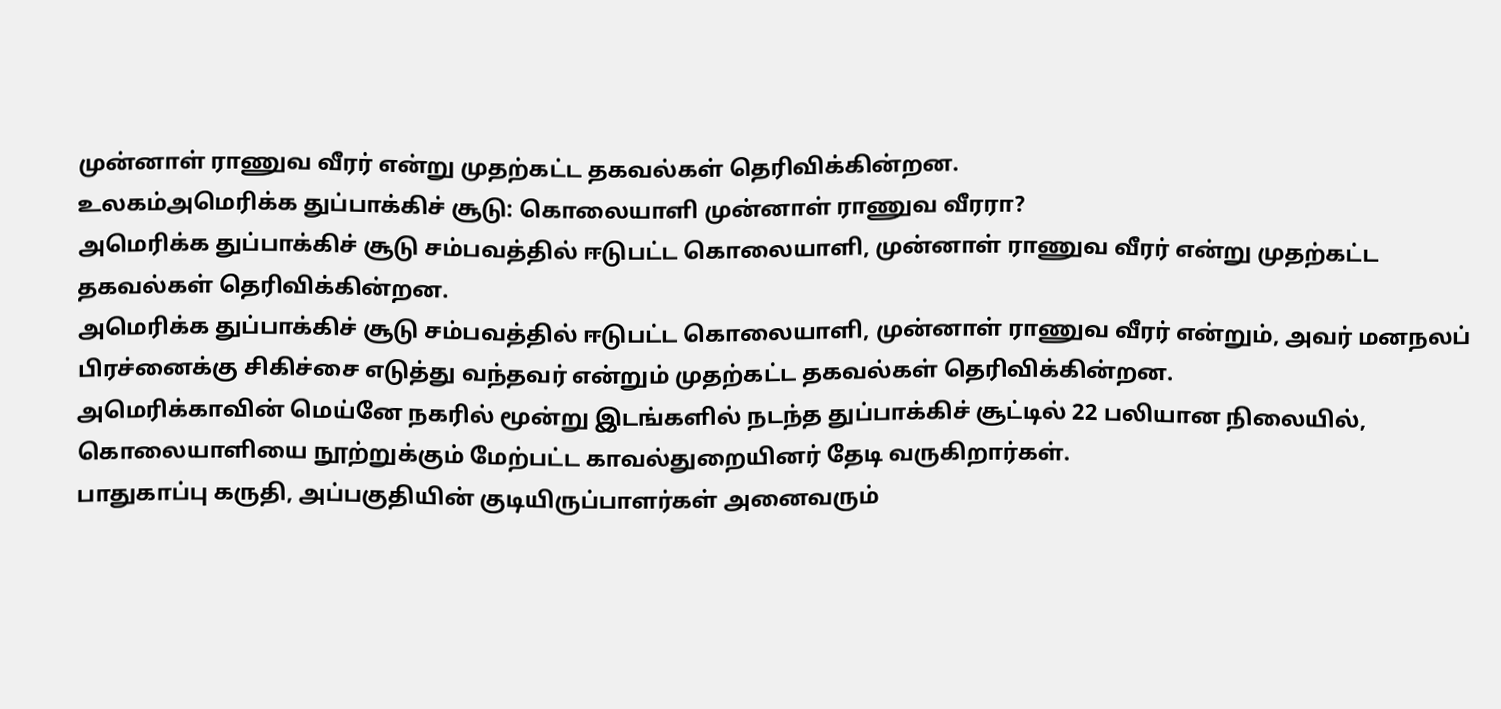முன்னாள் ராணுவ வீரர் என்று முதற்கட்ட தகவல்கள் தெரிவிக்கின்றன.
உலகம்அமெரிக்க துப்பாக்கிச் சூடு: கொலையாளி முன்னாள் ராணுவ வீரரா?
அமெரிக்க துப்பாக்கிச் சூடு சம்பவத்தில் ஈடுபட்ட கொலையாளி, முன்னாள் ராணுவ வீரர் என்று முதற்கட்ட தகவல்கள் தெரிவிக்கின்றன.
அமெரிக்க துப்பாக்கிச் சூடு சம்பவத்தில் ஈடுபட்ட கொலையாளி, முன்னாள் ராணுவ வீரர் என்றும், அவர் மனநலப் பிரச்னைக்கு சிகிச்சை எடுத்து வந்தவர் என்றும் முதற்கட்ட தகவல்கள் தெரிவிக்கின்றன.
அமெரிக்காவின் மெய்னே நகரில் மூன்று இடங்களில் நடந்த துப்பாக்கிச் சூட்டில் 22 பலியான நிலையில், கொலையாளியை நூற்றுக்கும் மேற்பட்ட காவல்துறையினர் தேடி வருகிறார்கள்.
பாதுகாப்பு கருதி, அப்பகுதியின் குடியிருப்பாளர்கள் அனைவரும்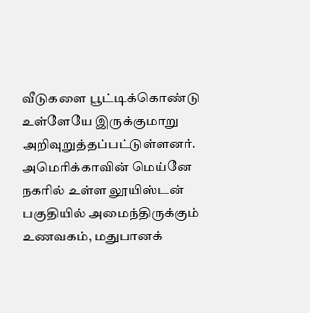வீடுகளை பூட்டிக்கொண்டு உள்ளேயே இருக்குமாறு அறிவுறுத்தப்பட்டுள்ளனர்.
அமெரிக்காவின் மெய்னே நகரில் உள்ள லூயிஸ்டன் பகுதியில் அமைந்திருக்கும் உணவகம், மதுபானக்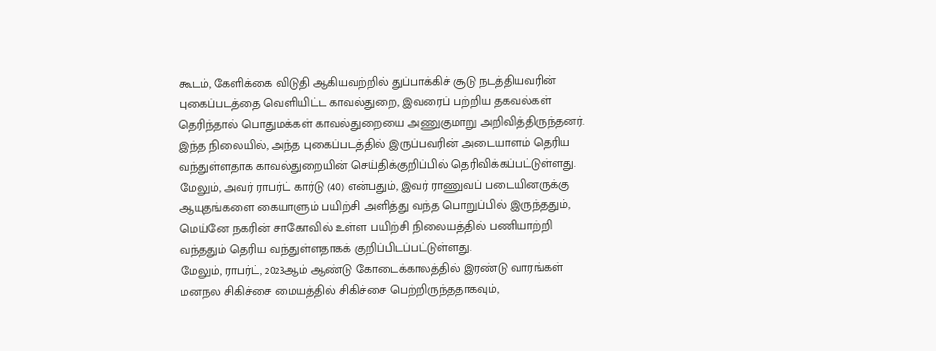கூடம், கேளிக்கை விடுதி ஆகியவற்றில் துப்பாக்கிச் சூடு நடத்தியவரின் புகைப்படத்தை வெளியிட்ட காவல்துறை, இவரைப் பற்றிய தகவல்கள் தெரிந்தால் பொதுமக்கள் காவல்துறையை அணுகுமாறு அறிவித்திருந்தனர்.
இந்த நிலையில், அந்த புகைப்படத்தில் இருப்பவரின் அடையாளம் தெரிய வந்துள்ளதாக காவல்துறையின் செய்திக்குறிப்பில் தெரிவிக்கப்பட்டுள்ளது.
மேலும், அவர் ராபர்ட் கார்டு (40) என்பதும், இவர் ராணுவப் படையினருக்கு ஆயுதங்களை கையாளும் பயிற்சி அளித்து வந்த பொறுப்பில் இருந்ததும், மெய்னே நகரின் சாகோவில் உள்ள பயிற்சி நிலையத்தில் பணியாற்றி வந்ததும் தெரிய வந்துள்ளதாகக் குறிப்பிடப்பட்டுள்ளது.
மேலும், ராபர்ட், 2023ஆம் ஆண்டு கோடைக்காலத்தில் இரண்டு வாரங்கள் மனநல சிகிச்சை மையத்தில் சிகிச்சை பெற்றிருந்ததாகவும்,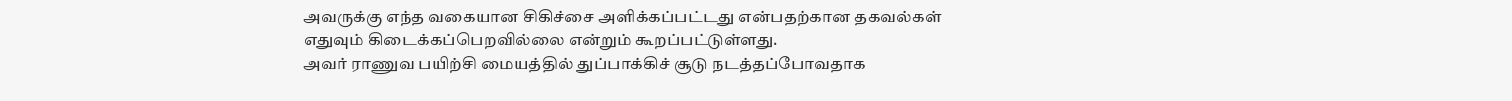அவருக்கு எந்த வகையான சிகிச்சை அளிக்கப்பட்டது என்பதற்கான தகவல்கள் எதுவும் கிடைக்கப்பெறவில்லை என்றும் கூறப்பட்டுள்ளது.
அவர் ராணுவ பயிற்சி மையத்தில் துப்பாக்கிச் சூடு நடத்தப்போவதாக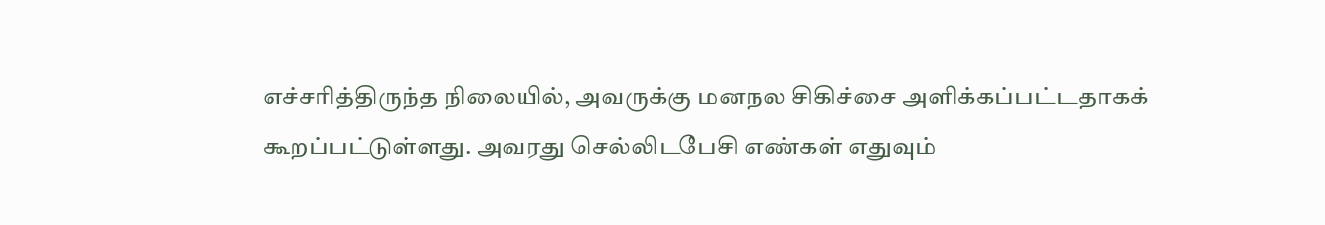எச்சரித்திருந்த நிலையில், அவருக்கு மனநல சிகிச்சை அளிக்கப்பட்டதாகக் கூறப்பட்டுள்ளது. அவரது செல்லிடபேசி எண்கள் எதுவும்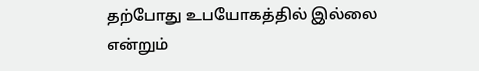தற்போது உபயோகத்தில் இல்லை என்றும்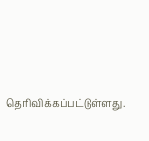தெரிவிக்கப்பட்டுள்ளது.